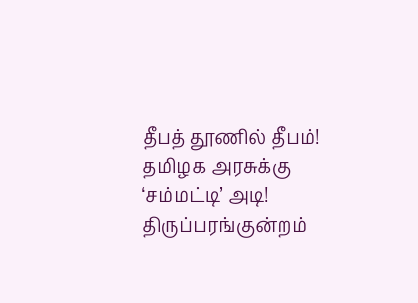தீபத் தூணில் தீபம்! தமிழக அரசுக்கு ‘சம்மட்டி’ அடி!
திருப்பரங்குன்றம்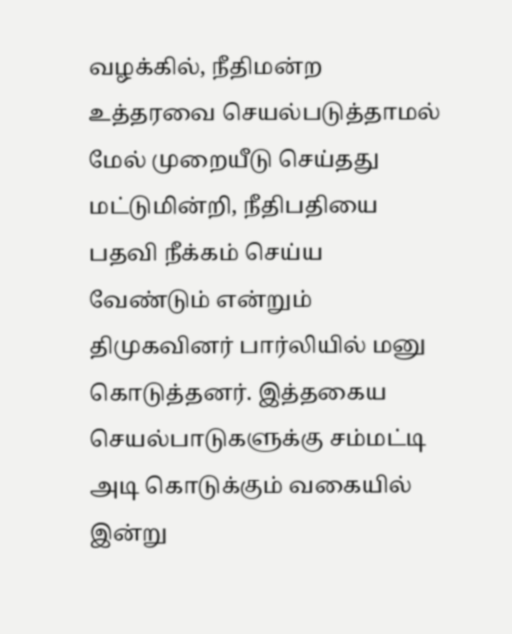வழக்கில், நீதிமன்ற உத்தரவை செயல்படுத்தாமல் மேல் முறையீடு செய்தது மட்டுமின்றி, நீதிபதியை பதவி நீக்கம் செய்ய வேண்டும் என்றும் திமுகவினர் பார்லியில் மனு கொடுத்தனர். இத்தகைய செயல்பாடுகளுக்கு சம்மட்டி அடி கொடுக்கும் வகையில் இன்று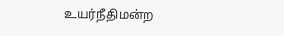உயர்நீதிமன்ற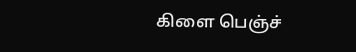கிளை பெஞ்ச்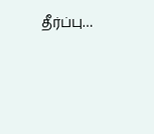தீர்ப்பு…